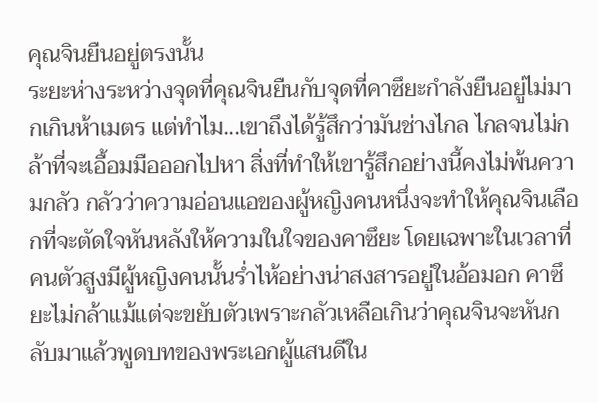คุณจินยืนอยู่ตรงนั้น
ระยะห่างระหว่างจุดที่คุณจินยืนกับจุดที่คาซึยะกำลังยืนอยู่ไม่มากเกินห้าเมตร แต่ทำไม...เขาถึงได้รู้สึกว่ามันช่างไกล ไกลจนไม่กล้าที่จะเอื้อมมือออกไปหา สิ่งที่ทำให้เขารู้สึกอย่างนี้คงไม่พ้นความกลัว กลัวว่าความอ่อนแอของผู้หญิงคนหนึ่งจะทำให้คุณจินเลือกที่จะตัดใจหันหลังให้ความในใจของคาซึยะ โดยเฉพาะในเวลาที่คนตัวสูงมีผู้หญิงคนนั้นร่ำไห้อย่างน่าสงสารอยู่ในอ้อมอก คาซึยะไม่กล้าแม้แต่จะขยับตัวเพราะกลัวเหลือเกินว่าคุณจินจะหันกลับมาแล้วพูดบทของพระเอกผู้แสนดีใน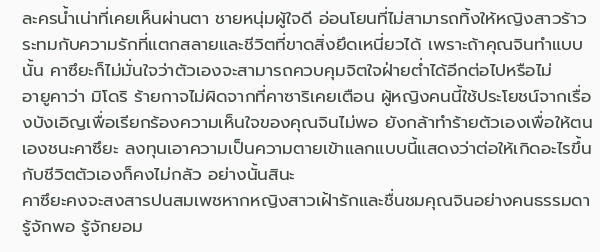ละครน้ำเน่าที่เคยเห็นผ่านตา ชายหนุ่มผู้ใจดี อ่อนโยนที่ไม่สามารถทิ้งให้หญิงสาวร้าวระทมกับความรักที่แตกสลายและชีวิตที่ขาดสิ่งยึดเหนี่ยวได้ เพราะถ้าคุณจินทำแบบนั้น คาซึยะก็ไม่มั่นใจว่าตัวเองจะสามารถควบคุมจิตใจฝ่ายต่ำได้อีกต่อไปหรือไม่
อายูคาว่า มิโดริ ร้ายกาจไม่ผิดจากที่คาซาริเคยเตือน ผู้หญิงคนนี้ใช้ประโยชน์จากเรื่องบังเอิญเพื่อเรียกร้องความเห็นใจของคุณจินไม่พอ ยังกล้าทำร้ายตัวเองเพื่อให้ตนเองชนะคาซึยะ ลงทุนเอาความเป็นความตายเข้าแลกแบบนี้แสดงว่าต่อให้เกิดอะไรขึ้นกับชีวิตตัวเองก็คงไม่กลัว อย่างนั้นสินะ
คาซึยะคงจะสงสารปนสมเพชหากหญิงสาวเฝ้ารักและชื่นชมคุณจินอย่างคนธรรมดา รู้จักพอ รู้จักยอม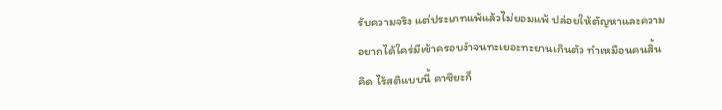รับความจริง แต่ประเภทแพ้แล้วไม่ยอมแพ้ ปล่อยให้ตัญหาและความอยากได้ใคร่มีเข้าครอบงำจนทะเยอะทะยานเกินตัว ทำเหมือนคนสิ้นคิด ไร้สติแบบนี้ คาซึยะก็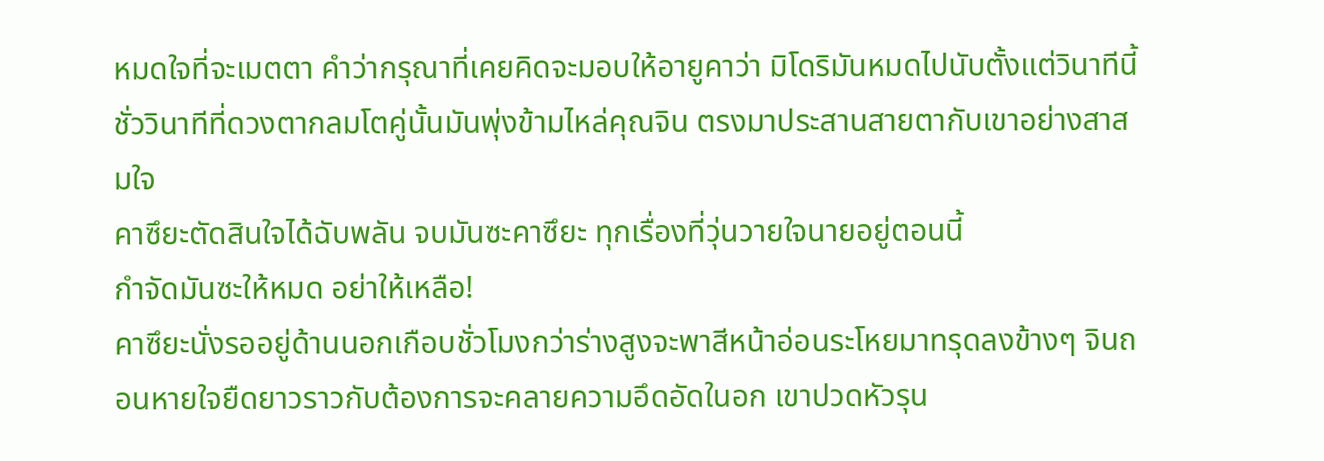หมดใจที่จะเมตตา คำว่ากรุณาที่เคยคิดจะมอบให้อายูคาว่า มิโดริมันหมดไปนับตั้งแต่วินาทีนี้ ชั่ววินาทีที่ดวงตากลมโตคู่นั้นมันพุ่งข้ามไหล่คุณจิน ตรงมาประสานสายตากับเขาอย่างสาสมใจ
คาซึยะตัดสินใจได้ฉับพลัน จบมันซะคาซึยะ ทุกเรื่องที่วุ่นวายใจนายอยู่ตอนนี้
กำจัดมันซะให้หมด อย่าให้เหลือ!
คาซึยะนั่งรออยู่ด้านนอกเกือบชั่วโมงกว่าร่างสูงจะพาสีหน้าอ่อนระโหยมาทรุดลงข้างๆ จินถอนหายใจยืดยาวราวกับต้องการจะคลายความอึดอัดในอก เขาปวดหัวรุน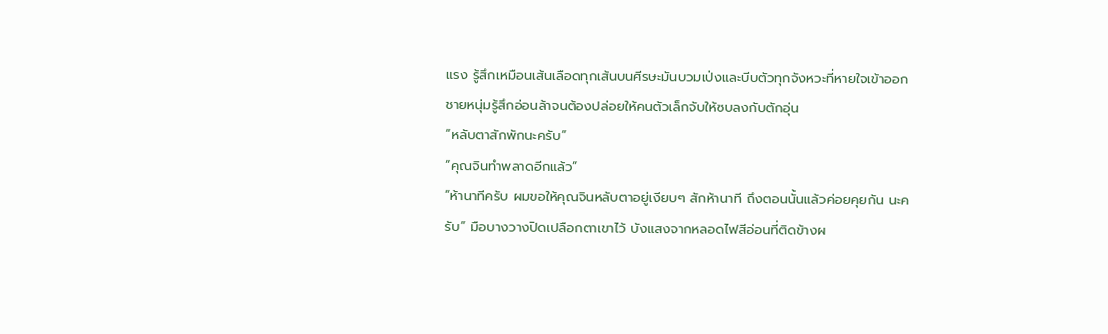แรง รู้สึกเหมือนเส้นเลือดทุกเส้นบนศีรษะมันบวมเป่งและบีบตัวทุกจังหวะที่หายใจเข้าออก ชายหนุ่มรู้สึกอ่อนล้าจนต้องปล่อยให้คนตัวเล็กจับให้ซบลงกับตักอุ่น
“หลับตาสักพักนะครับ”
“คุณจินทำพลาดอีกแล้ว”
“ห้านาทีครับ ผมขอให้คุณจินหลับตาอยู่เงียบๆ สักห้านาที ถึงตอนนั้นแล้วค่อยคุยกัน นะครับ” มือบางวางปิดเปลือกตาเขาไว้ บังแสงจากหลอดไฟสีอ่อนที่ติดข้างผ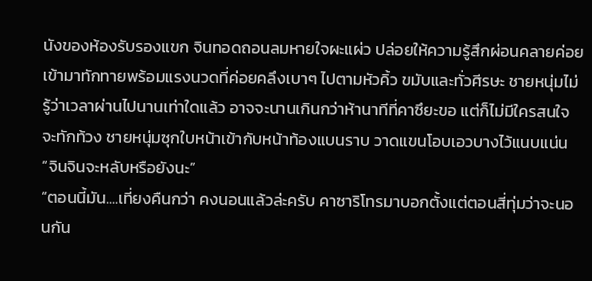นังของห้องรับรองแขก จินทอดถอนลมหายใจผะแผ่ว ปล่อยให้ความรู้สึกผ่อนคลายค่อยเข้ามาทักทายพร้อมแรงนวดที่ค่อยคลึงเบาๆ ไปตามหัวคิ้ว ขมับและทั่วศีรษะ ชายหนุ่มไม่รู้ว่าเวลาผ่านไปนานเท่าใดแล้ว อาจจะนานเกินกว่าห้านาทีที่คาซึยะขอ แต่ก็ไม่มีใครสนใจจะทักท้วง ชายหนุ่มซุกใบหน้าเข้ากับหน้าท้องแบนราบ วาดแขนโอบเอวบางไว้แนบแน่น
“จินจินจะหลับหรือยังนะ”
“ตอนนี้มัน....เที่ยงคืนกว่า คงนอนแล้วล่ะครับ คาซาริโทรมาบอกตั้งแต่ตอนสี่ทุ่มว่าจะนอนกัน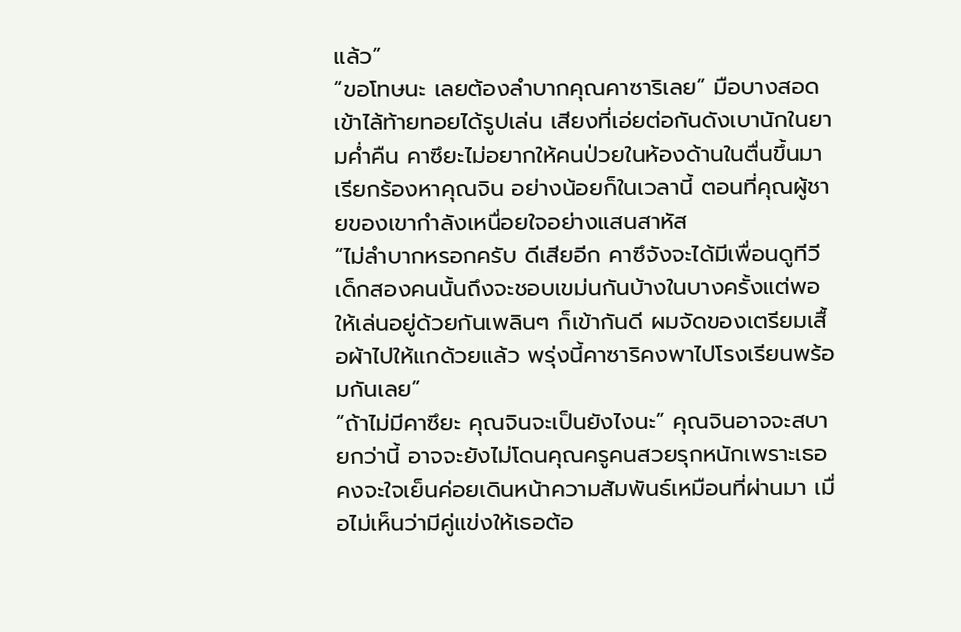แล้ว”
“ขอโทษนะ เลยต้องลำบากคุณคาซาริเลย” มือบางสอดเข้าไล้ท้ายทอยได้รูปเล่น เสียงที่เอ่ยต่อกันดังเบานักในยามค่ำคืน คาซึยะไม่อยากให้คนป่วยในห้องด้านในตื่นขึ้นมาเรียกร้องหาคุณจิน อย่างน้อยก็ในเวลานี้ ตอนที่คุณผู้ชายของเขากำลังเหนื่อยใจอย่างแสนสาหัส
“ไม่ลำบากหรอกครับ ดีเสียอีก คาซึจังจะได้มีเพื่อนดูทีวี เด็กสองคนนั้นถึงจะชอบเขม่นกันบ้างในบางครั้งแต่พอให้เล่นอยู่ด้วยกันเพลินๆ ก็เข้ากันดี ผมจัดของเตรียมเสื้อผ้าไปให้แกด้วยแล้ว พรุ่งนี้คาซาริคงพาไปโรงเรียนพร้อมกันเลย”
“ถ้าไม่มีคาซึยะ คุณจินจะเป็นยังไงนะ” คุณจินอาจจะสบายกว่านี้ อาจจะยังไม่โดนคุณครูคนสวยรุกหนักเพราะเธอคงจะใจเย็นค่อยเดินหน้าความสัมพันธ์เหมือนที่ผ่านมา เมื่อไม่เห็นว่ามีคู่แข่งให้เธอต้อ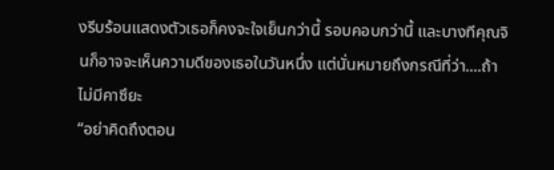งรีบร้อนแสดงตัวเธอก็คงจะใจเย็นกว่านี้ รอบคอบกว่านี้ และบางทีคุณจินก็อาจจะเห็นความดีของเธอในวันหนึ่ง แต่นั่นหมายถึงกรณีที่ว่า....ถ้าไม่มีคาซึยะ
“อย่าคิดถึงตอน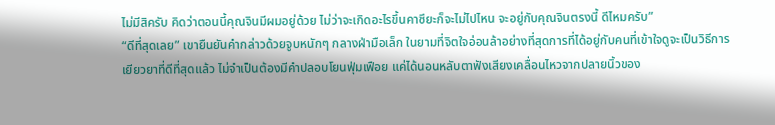ไม่มีสิครับ คิดว่าตอนนี้คุณจินมีผมอยู่ด้วย ไม่ว่าจะเกิดอะไรขึ้นคาซึยะก็จะไม่ไปไหน จะอยู่กับคุณจินตรงนี้ ดีไหมครับ”
“ดีที่สุดเลย” เขายืนยันคำกล่าวด้วยจูบหนักๆ กลางฝ่ามือเล็ก ในยามที่จิตใจอ่อนล้าอย่างที่สุดการที่ได้อยู่กับคนที่เข้าใจดูจะเป็นวิธีการเยียวยาที่ดีที่สุดแล้ว ไม่จำเป็นต้องมีคำปลอบโยนฟุ่มเฟือย แค่ได้นอนหลับตาฟังเสียงเคลื่อนไหวจากปลายนิ้วของ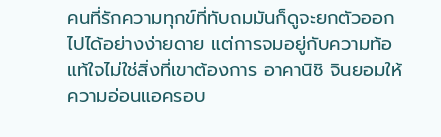คนที่รักความทุกข์ที่ทับถมมันก็ดูจะยกตัวออกไปได้อย่างง่ายดาย แต่การจมอยู่กับความท้อแท้ใจไม่ใช่สิ่งที่เขาต้องการ อาคานิชิ จินยอมให้ความอ่อนแอครอบ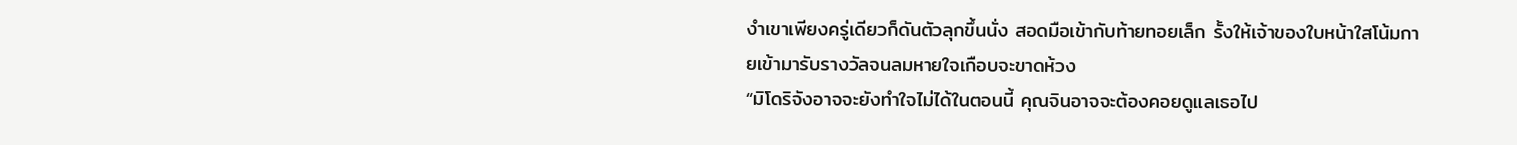งำเขาเพียงครู่เดียวก็ดันตัวลุกขึ้นนั่ง สอดมือเข้ากับท้ายทอยเล็ก รั้งให้เจ้าของใบหน้าใสโน้มกายเข้ามารับรางวัลจนลมหายใจเกือบจะขาดห้วง
“มิโดริจังอาจจะยังทำใจไม่ได้ในตอนนี้ คุณจินอาจจะต้องคอยดูแลเธอไป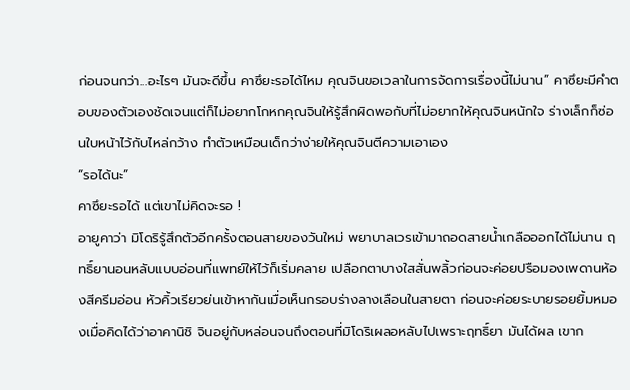ก่อนจนกว่า...อะไรๆ มันจะดีขึ้น คาซึยะรอได้ไหม คุณจินขอเวลาในการจัดการเรื่องนี้ไม่นาน” คาซึยะมีคำตอบของตัวเองชัดเจนแต่ก็ไม่อยากโกหกคุณจินให้รู้สึกผิดพอกับที่ไม่อยากให้คุณจินหนักใจ ร่างเล็กก็ซ่อนใบหน้าไว้กับไหล่กว้าง ทำตัวเหมือนเด็กว่าง่ายให้คุณจินตีความเอาเอง
“รอได้นะ”
คาซึยะรอได้ แต่เขาไม่คิดจะรอ !
อายูคาว่า มิโดริรู้สึกตัวอีกครั้งตอนสายของวันใหม่ พยาบาลเวรเข้ามาถอดสายน้ำเกลือออกได้ไม่นาน ฤทธิ์ยานอนหลับแบบอ่อนที่แพทย์ให้ไว้ก็เริ่มคลาย เปลือกตาบางใสสั่นพลิ้วก่อนจะค่อยปรือมองเพดานห้องสีครีมอ่อน หัวคิ้วเรียวย่นเข้าหากันเมื่อเห็นกรอบร่างลางเลือนในสายตา ก่อนจะค่อยระบายรอยยิ้มหมองเมื่อคิดได้ว่าอาคานิชิ จินอยู่กับหล่อนจนถึงตอนที่มิโดริเผลอหลับไปเพราะฤทธิ์ยา มันได้ผล เขาก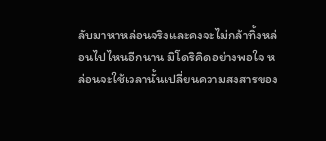ลับมาหาหล่อนจริงและคงจะไม่กล้าทิ้งหล่อนไปไหนอีกนาน มิโดริคิดอย่างพอใจ หล่อนจะใช้เวลานั้นเปลี่ยนความสงสารของ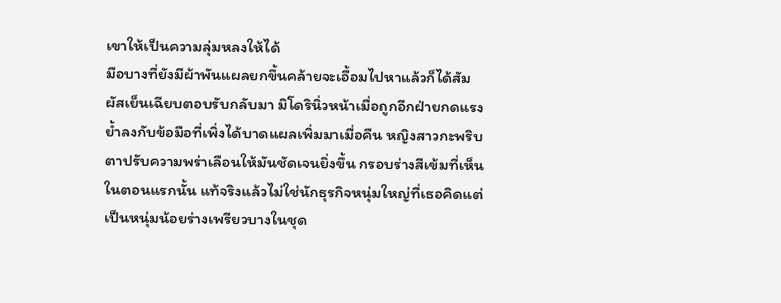เขาให้เป็นความลุ่มหลงให้ได้
มือบางที่ยังมีผ้าพันแผลยกขึ้นคล้ายจะเอื้อมไปหาแล้วก็ได้สัมผัสเย็นเฉียบตอบรับกลับมา มิโดรินิ่วหน้าเมื่อถูกอีกฝ่ายกดแรงย้ำลงกับข้อมือที่เพิ่งได้บาดแผลเพิ่มมาเมื่อคืน หญิงสาวกะพริบตาปรับความพร่าเลือนให้มันชัดเจนยิ่งขึ้น กรอบร่างสีเข้มที่เห็นในตอนแรกนั้น แท้จริงแล้วไม่ใช่นักธุรกิจหนุ่มใหญ่ที่เธอคิดแต่เป็นหนุ่มน้อยร่างเพรียวบางในชุด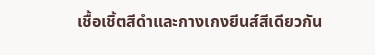เชื้อเชิ้ตสีดำและกางเกงยีนส์สีเดียวกัน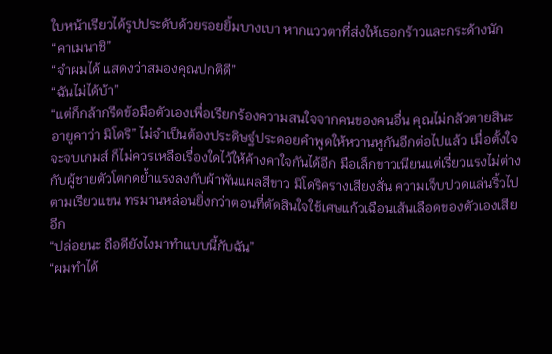ใบหน้าเรียวได้รูปประดับด้วยรอยยิ้มบางเบา หากแววตาที่ส่งให้เธอกร้าวและกระด้างนัก
“คาเมนาชิ”
“จำผมได้ แสดงว่าสมองคุณปกติดี”
“ฉันไม่ได้บ้า”
“แต่ก็กล้ากรีดข้อมือตัวเองเพื่อเรียกร้องความสนใจจากคนของคนอื่น คุณไม่กลัวตายสินะ อายูคาว่า มิโดริ” ไม่จำเป็นต้องประดิษฐ์ประดอยคำพูดให้หวานหูกันอีกต่อไปแล้ว เมื่อตั้งใจจะจบเกมส์ ก็ไม่ควรเหลือเรื่องใดไว้ให้ค้างคาใจกันได้อีก มือเล็กขาวเนียนแต่เรี่ยวแรงไม่ต่างกับผู้ชายตัวโตกดย้ำแรงลงกับผ้าพันแผลสีขาว มิโดริครางเสียงสั่น ความเจ็บปวดแล่นริ้วไปตามเรียวแขน ทรมานหล่อนยิ่งกว่าตอนที่ตัดสินใจใช้เศษแก้วเฉือนเส้นเลือดของตัวเองเสียอีก
“ปล่อยนะ ถือดียังไงมาทำแบบนี้กับฉัน”
“ผมทำได้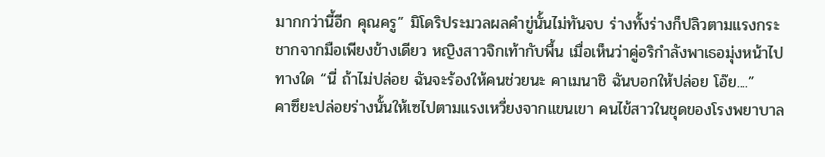มากกว่านี้อีก คุณครู” มิโดริประมวลผลคำขู่นั้นไม่ทันจบ ร่างทั้งร่างก็ปลิวตามแรงกระชากจากมือเพียงข้างเดียว หญิงสาวจิกเท้ากับพื้น เมื่อเห็นว่าคู่อริกำลังพาเธอมุ่งหน้าไปทางใด “นี่ ถ้าไม่ปล่อย ฉันจะร้องให้คนช่วยนะ คาเมนาชิ ฉันบอกให้ปล่อย โอ๊ย....”
คาซึยะปล่อยร่างนั้นให้เซไปตามแรงเหวี่ยงจากแขนเขา คนไข้สาวในชุดของโรงพยาบาล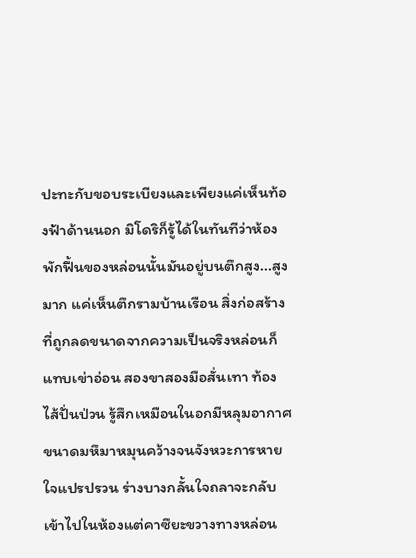ปะทะกับขอบระเบียงและเพียงแค่เห็นท้องฟ้าด้านนอก มิโดริก็รู้ได้ในทันทีว่าห้องพักฟื้นของหล่อนนั้นมันอยู่บนตึกสูง...สูงมาก แค่เห็นตึกรามบ้านเรือน สิ่งก่อสร้างที่ถูกลดขนาดจากความเป็นจริงหล่อนก็แทบเข่าอ่อน สองขาสองมือสั่นเทา ท้องไส้ปั่นป่วน รู้สึกเหมือนในอกมีหลุมอากาศขนาดมหึมาหมุนคว้างจนจังหวะการหายใจแปรปรวน ร่างบางกลั้นใจถลาจะกลับเข้าไปในห้องแต่คาซึยะขวางทางหล่อน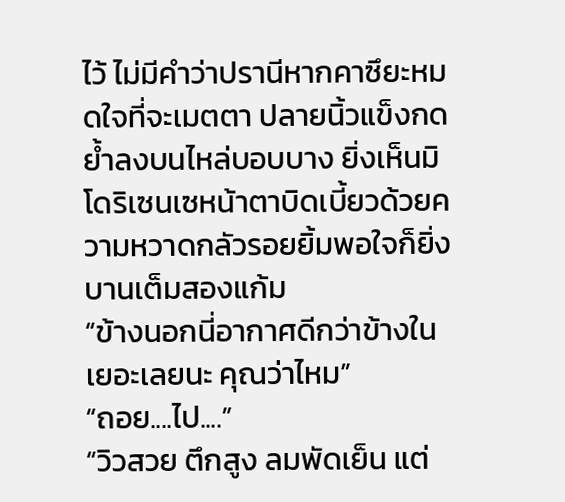ไว้ ไม่มีคำว่าปรานีหากคาซึยะหมดใจที่จะเมตตา ปลายนิ้วแข็งกดย้ำลงบนไหล่บอบบาง ยิ่งเห็นมิโดริเซนเซหน้าตาบิดเบี้ยวด้วยความหวาดกลัวรอยยิ้มพอใจก็ยิ่งบานเต็มสองแก้ม
“ข้างนอกนี่อากาศดีกว่าข้างในเยอะเลยนะ คุณว่าไหม”
“ถอย....ไป....”
“วิวสวย ตึกสูง ลมพัดเย็น แต่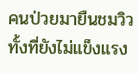คนป่วยมายืนชมวิวทั้งที่ยังไม่แข็งแรง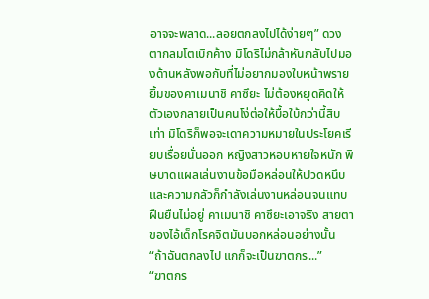อาจจะพลาด...ลอยตกลงไปได้ง่ายๆ” ดวงตากลมโตเบิกค้าง มิโดริไม่กล้าหันกลับไปมองด้านหลังพอกับที่ไม่อยากมองใบหน้าพรายยิ้มของคาเมนาชิ คาซึยะ ไม่ต้องหยุดคิดให้ตัวเองกลายเป็นคนโง่ต่อให้บื้อใบ้กว่านี้สิบเท่า มิโดริก็พอจะเดาความหมายในประโยคเรียบเรื่อยนั่นออก หญิงสาวหอบหายใจหนัก พิษบาดแผลเล่นงานข้อมือหล่อนให้ปวดหนึบและความกลัวก็กำลังเล่นงานหล่อนจนแทบฝืนยืนไม่อยู่ คาเมนาชิ คาซึยะเอาจริง สายตาของไอ้เด็กโรคจิตมันบอกหล่อนอย่างนั้น
“ถ้าฉันตกลงไป แกก็จะเป็นฆาตกร...”
“ฆาตกร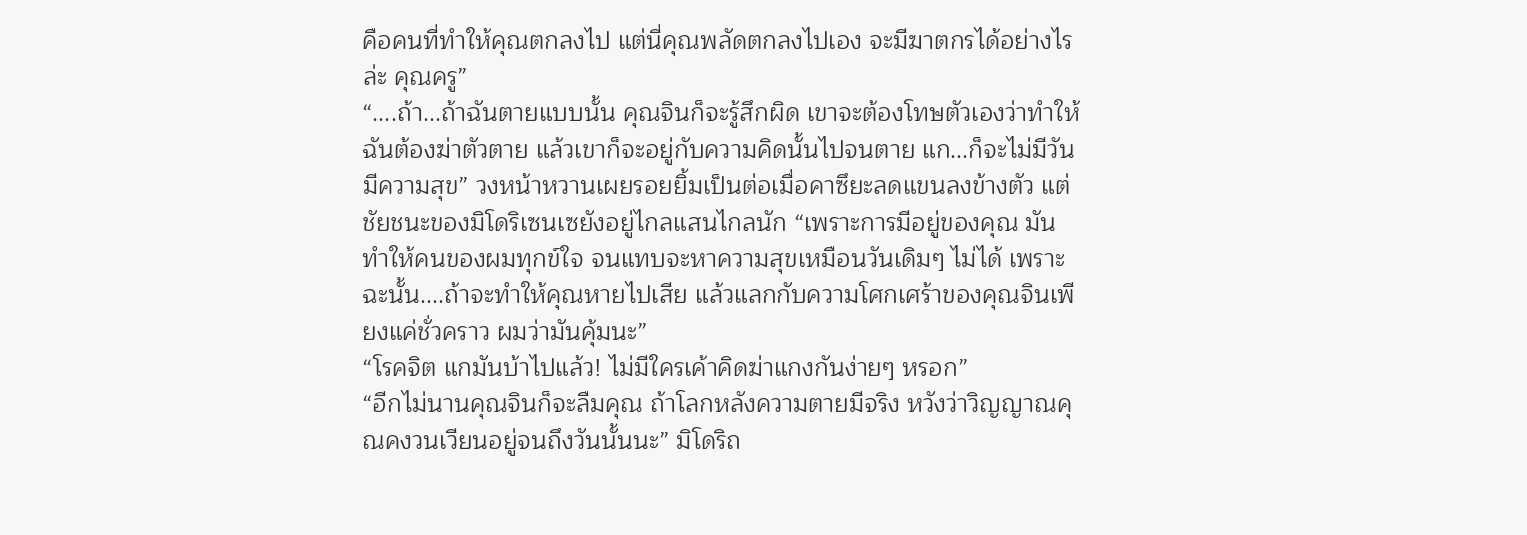คือคนที่ทำให้คุณตกลงไป แต่นี่คุณพลัดตกลงไปเอง จะมีฆาตกรได้อย่างไรล่ะ คุณครู”
“....ถ้า...ถ้าฉันตายแบบนั้น คุณจินก็จะรู้สึกผิด เขาจะต้องโทษตัวเองว่าทำให้ฉันต้องฆ่าตัวตาย แล้วเขาก็จะอยู่กับความคิดนั้นไปจนตาย แก...ก็จะไม่มีวันมีความสุข” วงหน้าหวานเผยรอยยิ้มเป็นต่อเมื่อคาซึยะลดแขนลงข้างตัว แต่ชัยชนะของมิโดริเซนเซยังอยู่ไกลแสนไกลนัก “เพราะการมีอยู่ของคุณ มันทำให้คนของผมทุกข์ใจ จนแทบจะหาความสุขเหมือนวันเดิมๆ ไม่ได้ เพราะฉะนั้น....ถ้าจะทำให้คุณหายไปเสีย แล้วแลกกับความโศกเศร้าของคุณจินเพียงแค่ชั่วคราว ผมว่ามันคุ้มนะ”
“โรคจิต แกมันบ้าไปแล้ว! ไม่มีใครเค้าคิดฆ่าแกงกันง่ายๆ หรอก”
“อีกไม่นานคุณจินก็จะลืมคุณ ถ้าโลกหลังความตายมีจริง หวังว่าวิญญาณคุณคงวนเวียนอยู่จนถึงวันนั้นนะ” มิโดริถ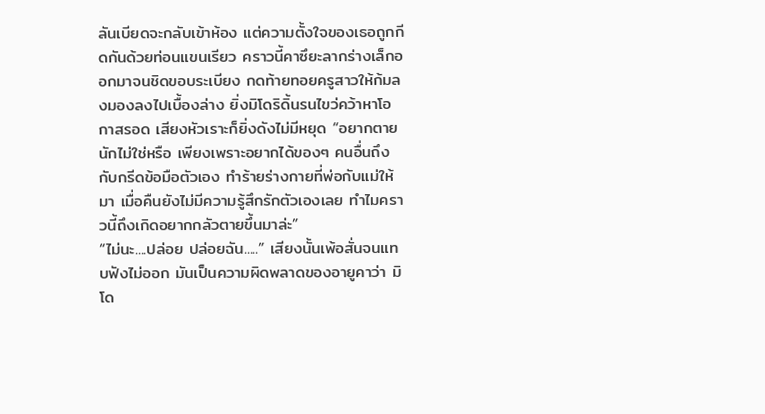ลันเบียดจะกลับเข้าห้อง แต่ความตั้งใจของเธอถูกกีดกันด้วยท่อนแขนเรียว คราวนี้คาซึยะลากร่างเล็กออกมาจนชิดขอบระเบียง กดท้ายทอยครูสาวให้ก้มลงมองลงไปเบื้องล่าง ยิ่งมิโดริดิ้นรนไขว่คว้าหาโอกาสรอด เสียงหัวเราะก็ยิ่งดังไม่มีหยุด “อยากตายนักไม่ใช่หรือ เพียงเพราะอยากได้ของๆ คนอื่นถึงกับกรีดข้อมือตัวเอง ทำร้ายร่างกายที่พ่อกับแม่ให้มา เมื่อคืนยังไม่มีความรู้สึกรักตัวเองเลย ทำไมคราวนี้ถึงเกิดอยากกลัวตายขึ้นมาล่ะ”
“ไม่นะ....ปล่อย ปล่อยฉัน.....” เสียงนั้นเพ้อสั่นจนแทบฟังไม่ออก มันเป็นความผิดพลาดของอายูคาว่า มิโด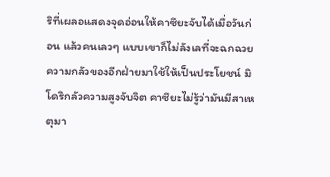ริที่เผลอแสดงจุดอ่อนให้คาซึยะจับได้เมื่อวันก่อน แล้วคนเลวๆ แบบเขาก็ไม่ลังเลที่จะฉกฉวยความกลัวของอีกฝ่ายมาใช้ให้เป็นประโยชน์ มิโดริกลัวความสูงจับจิต คาซึยะไม่รู้ว่ามันมีสาเหตุมา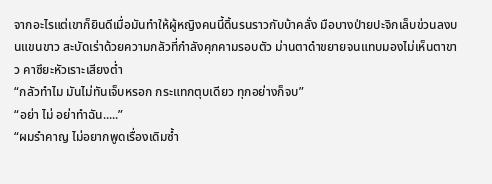จากอะไรแต่เขาก็ยินดีเมื่อมันทำให้ผู้หญิงคนนี้ดิ้นรนราวกับบ้าคลั่ง มือบางป่ายปะจิกเล็บข่วนลงบนแขนขาว สะบัดเร่าด้วยความกลัวที่กำลังคุกคามรอบตัว ม่านตาดำขยายจนแทบมองไม่เห็นตาขาว คาซึยะหัวเราะเสียงต่ำ
“กลัวทำไม มันไม่ทันเจ็บหรอก กระแทกตุบเดียว ทุกอย่างก็จบ”
“อย่า ไม่ อย่าทำฉัน.....”
“ผมรำคาญ ไม่อยากพูดเรื่องเดิมซ้ำ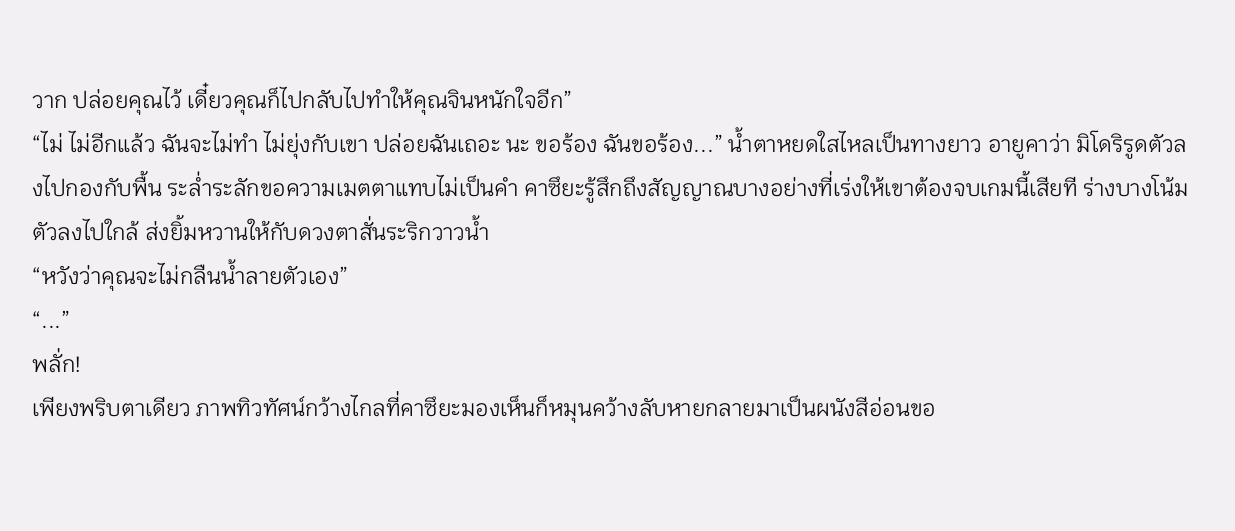วาก ปล่อยคุณไว้ เดี๋ยวคุณก็ไปกลับไปทำให้คุณจินหนักใจอีก”
“ไม่ ไม่อีกแล้ว ฉันจะไม่ทำ ไม่ยุ่งกับเขา ปล่อยฉันเถอะ นะ ขอร้อง ฉันขอร้อง...” น้ำตาหยดใสไหลเป็นทางยาว อายูคาว่า มิโดริรูดตัวลงไปกองกับพื้น ระล่ำระลักขอความเมตตาแทบไม่เป็นคำ คาซึยะรู้สึกถึงสัญญาณบางอย่างที่เร่งให้เขาต้องจบเกมนี้เสียที ร่างบางโน้มตัวลงไปใกล้ ส่งยิ้มหวานให้กับดวงตาสั่นระริกวาวน้ำ
“หวังว่าคุณจะไม่กลืนน้ำลายตัวเอง”
“...”
พลั่ก!
เพียงพริบตาเดียว ภาพทิวทัศน์กว้างไกลที่คาซึยะมองเห็นก็หมุนคว้างลับหายกลายมาเป็นผนังสีอ่อนขอ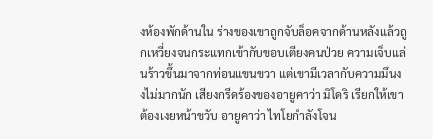งห้องพักด้านใน ร่างของเขาถูกจับล็อคจากด้านหลังแล้วถูกเหวี่ยงจนกระแทกเข้ากับขอบเตียงคนป่วย ความเจ็บแล่นร้าวขึ้นมาจากท่อนแขนขวา แต่เขามีเวลากับความมึนงงไม่มากนัก เสียงกรีดร้องของอายูคาว่า มิโดริ เรียกให้เขาต้องเงยหน้าขวับ อายูคาว่า ไทโยกำลังโจน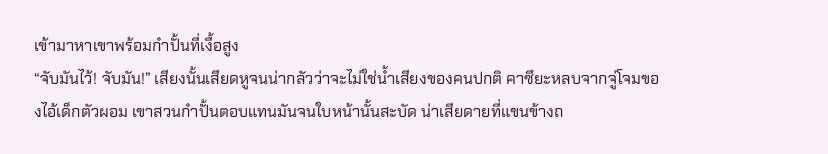เข้ามาหาเขาพร้อมกำปั้นที่เงื้อสูง
“จับมันไว้! จับมัน!” เสียงนั้นเสียดหูจนน่ากลัวว่าจะไม่ใช่น้ำเสียงของคนปกติ คาซึยะหลบจากจู่โจมของไอ้เด็กตัวผอม เขาสวนกำปั้นตอบแทนมันจนใบหน้านั้นสะบัด น่าเสียดายที่แขนข้างถ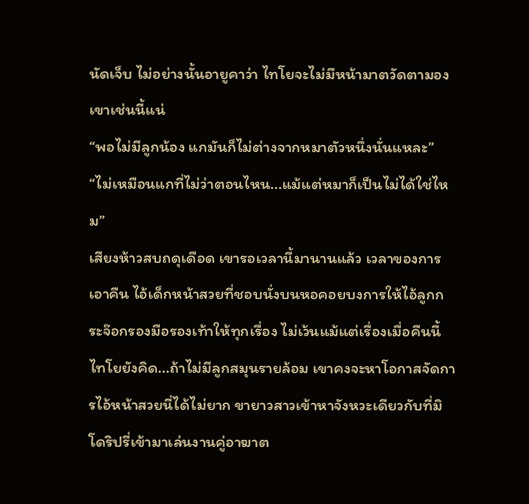นัดเจ็บ ไม่อย่างนั้นอายูคาว่า ไทโยจะไม่มีหน้ามาตวัดตามองเขาเช่นนี้แน่
“พอไม่มีลูกน้อง แกมันก็ไม่ต่างจากหมาตัวหนึ่งนั่นแหละ”
“ไม่เหมือนแกที่ไม่ว่าตอนไหน...แม้แต่หมาก็เป็นไม่ได้ใช่ไหม”
เสียงห้าวสบถดุเดือด เขารอเวลานี้มานานแล้ว เวลาของการเอาคืน ไอ้เด็กหน้าสวยที่ชอบนั่งบนหอคอยบงการให้ไอ้ลูกกระจ๊อกรองมือรองเท้าให้ทุกเรื่อง ไม่เว้นแม้แต่เรื่องเมื่อคืนนี้ ไทโยยังคิด...ถ้าไม่มีลูกสมุนรายล้อม เขาคงจะหาโอกาสจัดการไอ้หน้าสวยนี่ได้ไม่ยาก ขายาวสาวเข้าหาจังหวะเดียวกับที่มิโดริปรี่เข้ามาเล่นงานคู่อาฆาต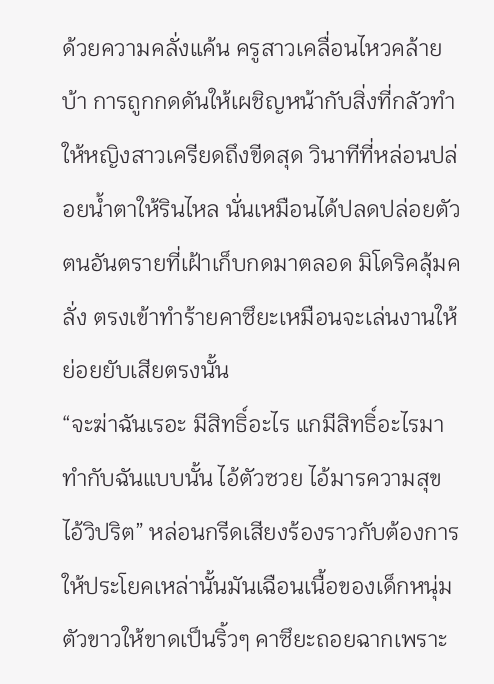ด้วยความคลั่งแค้น ครูสาวเคลื่อนไหวคล้ายบ้า การถูกกดดันให้เผชิญหน้ากับสิ่งที่กลัวทำให้หญิงสาวเครียดถึงขีดสุด วินาทีที่หล่อนปล่อยน้ำตาให้รินไหล นั่นเหมือนได้ปลดปล่อยตัวตนอันตรายที่เฝ้าเก็บกดมาตลอด มิโดริคลุ้มคลั่ง ตรงเข้าทำร้ายคาซึยะเหมือนจะเล่นงานให้ย่อยยับเสียตรงนั้น
“จะฆ่าฉันเรอะ มีสิทธิ์อะไร แกมีสิทธิ์อะไรมาทำกับฉันแบบนั้น ไอ้ตัวซวย ไอ้มารความสุข ไอ้วิปริต” หล่อนกรีดเสียงร้องราวกับต้องการให้ประโยคเหล่านั้นมันเฉือนเนื้อของเด็กหนุ่มตัวขาวให้ขาดเป็นริ้วๆ คาซึยะถอยฉากเพราะ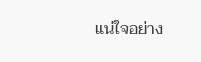แน่ใจอย่าง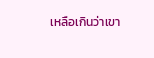เหลือเกินว่าเขา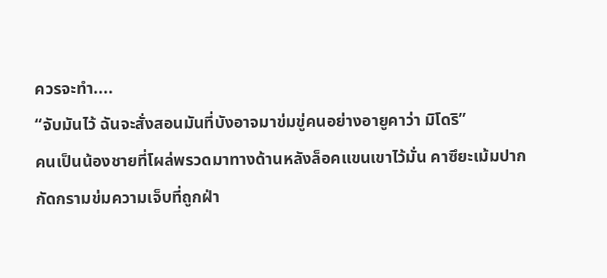ควรจะทำ....
“จับมันไว้ ฉันจะสั่งสอนมันที่บังอาจมาข่มขู่คนอย่างอายูคาว่า มิโดริ”
คนเป็นน้องชายที่โผล่พรวดมาทางด้านหลังล็อคแขนเขาไว้มั่น คาซึยะเม้มปาก กัดกรามข่มความเจ็บที่ถูกฝ่า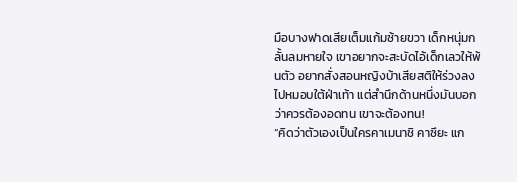มือบางฟาดเสียเต็มแก้มซ้ายขวา เด็กหนุ่มกลั้นลมหายใจ เขาอยากจะสะบัดไอ้เด็กเลวให้พ้นตัว อยากสั่งสอนหญิงบ้าเสียสติให้ร่วงลงไปหมอบใต้ฝ่าเท้า แต่สำนึกด้านหนึ่งมันบอกว่าควรต้องอดทน เขาจะต้องทน!
“คิดว่าตัวเองเป็นใครคาเมนาชิ คาซึยะ แก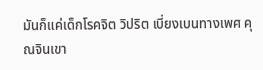มันก็แค่เด็กโรคจิต วิปริต เบี่ยงเบนทางเพศ คุณจินเขา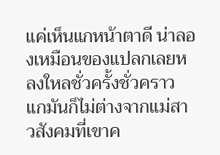แค่เห็นแกหน้าตาดี น่าลองเหมือนของแปลกเลยหลงใหลชั่วครั้งชั่วคราว แกมันก็ไม่ต่างจากแม่สาวสังคมที่เขาค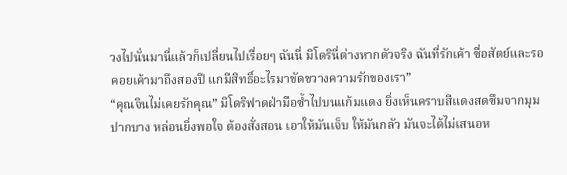วงไปนั่นมานี่แล้วก็เปลี่ยนไปเรื่อยๆ ฉันนี่ มิโดรินี่ต่างหากตัวจริง ฉันที่รักเค้า ซื่อสัตย์และรอคอยเค้ามาถึงสองปี แกมีสิทธิ์อะไรมาขัดขวางความรักของเรา”
“คุณจินไม่เคยรักคุณ” มิโดริฟาดฝ่ามือซ้ำไปบนแก้มแดง ยิ่งเห็นคราบสีแดงสดซึมจากมุมปากบาง หล่อนยิ่งพอใจ ต้องสั่งสอน เอาให้มันเจ็บ ให้มันกลัว มันจะได้ไม่เสนอห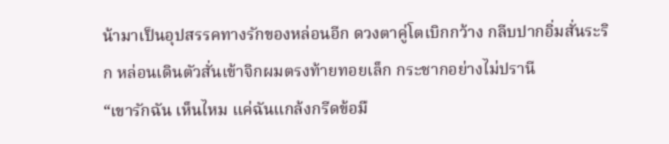น้ามาเป็นอุปสรรคทางรักของหล่อนอีก ดวงตาคู่โตเบิกกว้าง กลีบปากอิ่มสั่นระริก หล่อนเดินตัวสั่นเข้าจิกผมตรงท้ายทอยเล็ก กระชากอย่างไม่ปรานี
“เขารักฉัน เห็นไหม แค่ฉันแกล้งกรีดข้อมื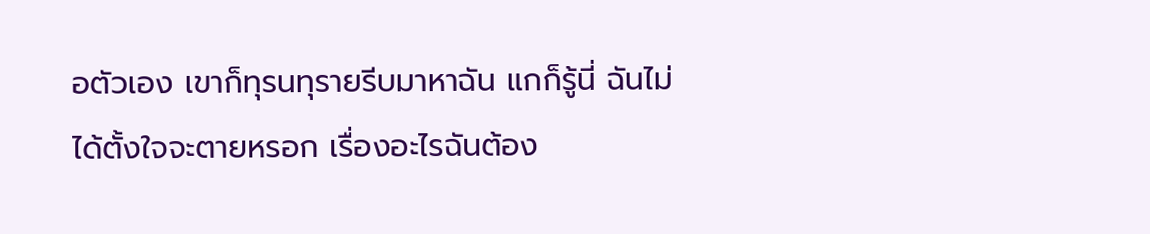อตัวเอง เขาก็ทุรนทุรายรีบมาหาฉัน แกก็รู้นี่ ฉันไม่ได้ตั้งใจจะตายหรอก เรื่องอะไรฉันต้อง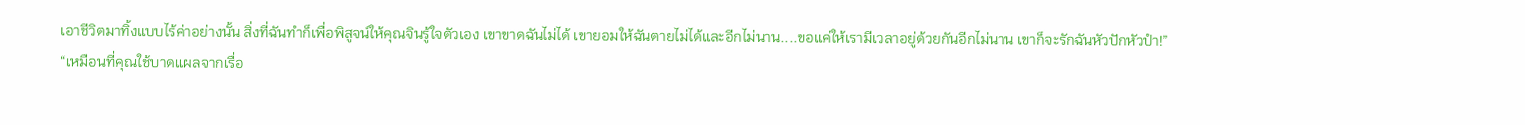เอาชีวิตมาทิ้งแบบไร้ค่าอย่างนั้น สิ่งที่ฉันทำก็เพื่อพิสูจน์ให้คุณจินรู้ใจตัวเอง เขาขาดฉันไม่ได้ เขายอมให้ฉันตายไม่ได้และอีกไม่นาน....ขอแค่ให้เรามีเวลาอยู่ด้วยกันอีกไม่นาน เขาก็จะรักฉันหัวปักหัวปำ!”
“เหมือนที่คุณใช้บาดแผลจากเรื่อ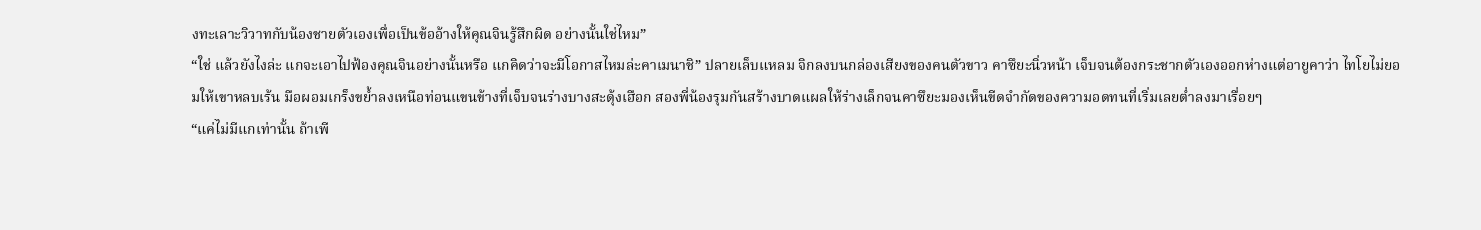งทะเลาะวิวาทกับน้องชายตัวเองเพื่อเป็นข้ออ้างให้คุณจินรู้สึกผิด อย่างนั้นใช่ไหม”
“ใช่ แล้วยังไงล่ะ แกจะเอาไปฟ้องคุณจินอย่างนั้นหรือ แกคิดว่าจะมีโอกาสไหมล่ะคาเมนาชิ” ปลายเล็บแหลม จิกลงบนกล่องเสียงของคนตัวขาว คาซึยะนิ่วหน้า เจ็บจนต้องกระชากตัวเองออกห่างแต่อายูคาว่า ไทโยไม่ยอมให้เขาหลบเร้น มือผอมเกร็งขย้ำลงเหนือท่อนแขนข้างที่เจ็บจนร่างบางสะดุ้งเฮือก สองพี่น้องรุมกันสร้างบาดแผลให้ร่างเล็กจนคาซึยะมองเห็นขีดจำกัดของความอดทนที่เริ่มเลยต่ำลงมาเรื่อยๆ
“แค่ไม่มีแกเท่านั้น ถ้าเพี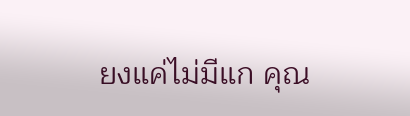ยงแค่ไม่มีแก คุณ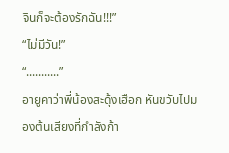จินก็จะต้องรักฉัน!!!”
“ไม่มีวัน!”
“...........”
อายูคาว่าพี่น้องสะดุ้งเฮือก หันขวับไปมองต้นเสียงที่กำลังก้า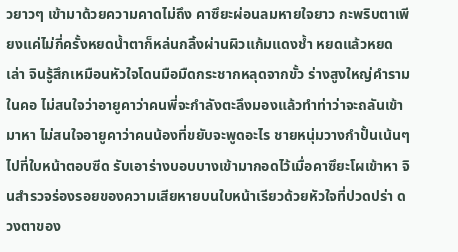วยาวๆ เข้ามาด้วยความคาดไม่ถึง คาซึยะผ่อนลมหายใจยาว กะพริบตาเพียงแค่ไม่กี่ครั้งหยดน้ำตาก็หล่นกลิ้งผ่านผิวแก้มแดงช้ำ หยดแล้วหยดเล่า จินรู้สึกเหมือนหัวใจโดนมือมืดกระชากหลุดจากขั้ว ร่างสูงใหญ่คำรามในคอ ไม่สนใจว่าอายูคาว่าคนพี่จะกำลังตะลึงมองแล้วทำท่าว่าจะถลันเข้ามาหา ไม่สนใจอายูคาว่าคนน้องที่ขยับจะพูดอะไร ชายหนุ่มวางกำปั้นเน้นๆ ไปที่ใบหน้าตอบซีด รับเอาร่างบอบบางเข้ามากอดไว้เมื่อคาซึยะโผเข้าหา จินสำรวจร่องรอยของความเสียหายบนใบหน้าเรียวด้วยหัวใจที่ปวดปร่า ดวงตาของ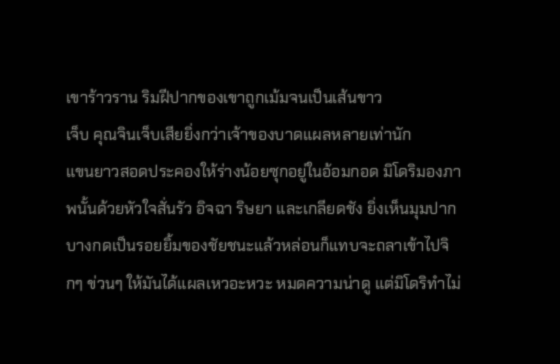เขาร้าวราน ริมฝีปากของเขาถูกเม้มจนเป็นเส้นขาว
เจ็บ คุณจินเจ็บเสียยิ่งกว่าเจ้าของบาดแผลหลายเท่านัก
แขนยาวสอดประคองให้ร่างน้อยซุกอยู่ในอ้อมกอด มิโดริมองภาพนั้นด้วยหัวใจสั่นรัว อิจฉา ริษยา และเกลียดชัง ยิ่งเห็นมุมปากบางกดเป็นรอยยิ้มของชัยชนะแล้วหล่อนก็แทบจะถลาเข้าไปจิกๆ ข่วนๆ ให้มันได้แผลเหวอะหวะ หมดความน่าดู แต่มิโดริทำไม่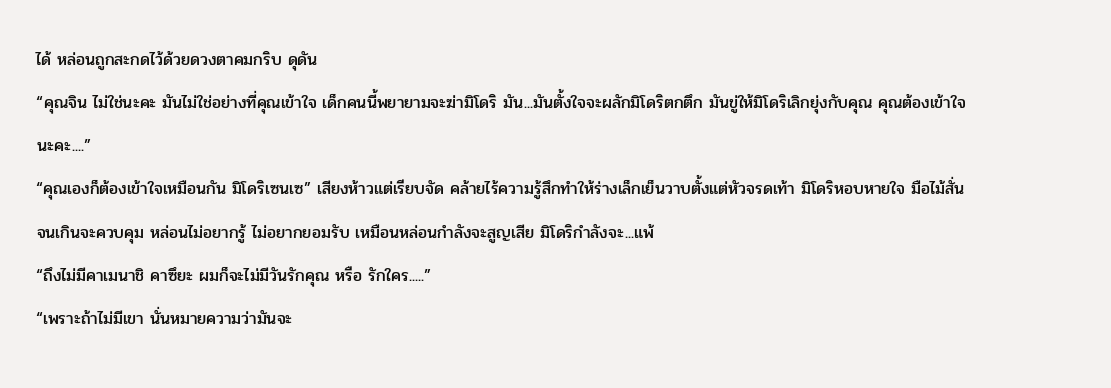ได้ หล่อนถูกสะกดไว้ด้วยดวงตาคมกริบ ดุดัน
“คุณจิน ไม่ใช่นะคะ มันไม่ใช่อย่างที่คุณเข้าใจ เด็กคนนี้พยายามจะฆ่ามิโดริ มัน...มันตั้งใจจะผลักมิโดริตกตึก มันขู่ให้มิโดริเลิกยุ่งกับคุณ คุณต้องเข้าใจนะคะ....”
“คุณเองก็ต้องเข้าใจเหมือนกัน มิโดริเซนเซ” เสียงห้าวแต่เรียบจัด คล้ายไร้ความรู้สึกทำให้ร่างเล็กเย็นวาบตั้งแต่หัวจรดเท้า มิโดริหอบหายใจ มือไม้สั่นจนเกินจะควบคุม หล่อนไม่อยากรู้ ไม่อยากยอมรับ เหมือนหล่อนกำลังจะสูญเสีย มิโดริกำลังจะ...แพ้
“ถึงไม่มีคาเมนาชิ คาซึยะ ผมก็จะไม่มีวันรักคุณ หรือ รักใคร.....”
“เพราะถ้าไม่มีเขา นั่นหมายความว่ามันจะ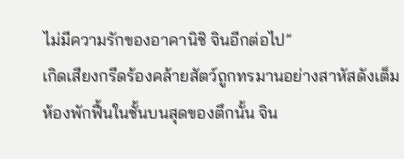ไม่มีความรักของอาคานิชิ จินอีกต่อไป”
เกิดเสียงกรีดร้องคล้ายสัตว์ถูกทรมานอย่างสาหัสดังเต็มห้องพักฟื้นในชั้นบนสุดของตึกนั้น จิน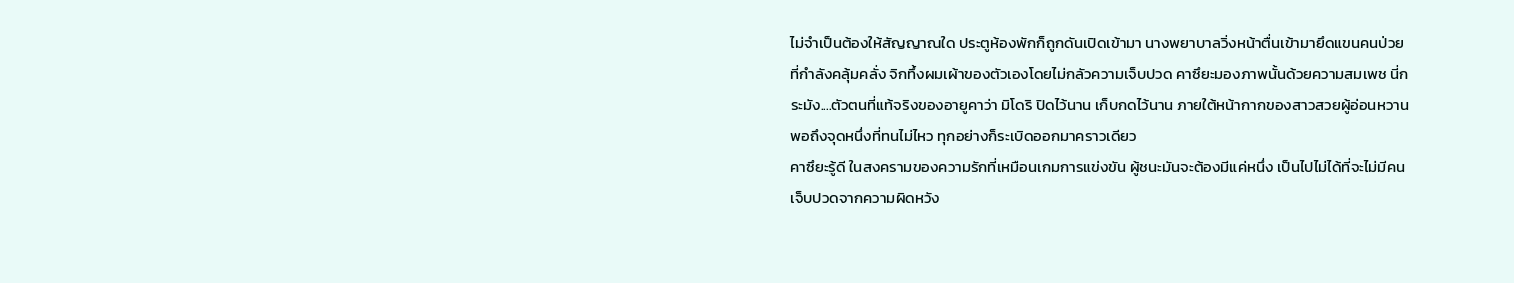ไม่จำเป็นต้องให้สัญญาณใด ประตูห้องพักก็ถูกดันเปิดเข้ามา นางพยาบาลวิ่งหน้าตื่นเข้ามายึดแขนคนป่วยที่กำลังคลุ้มคลั่ง จิกทึ้งผมเผ้าของตัวเองโดยไม่กลัวความเจ็บปวด คาซึยะมองภาพนั้นด้วยความสมเพช นี่กระมัง....ตัวตนที่แท้จริงของอายูคาว่า มิโดริ ปิดไว้นาน เก็บกดไว้นาน ภายใต้หน้ากากของสาวสวยผู้อ่อนหวาน พอถึงจุดหนึ่งที่ทนไม่ไหว ทุกอย่างก็ระเบิดออกมาคราวเดียว
คาซึยะรู้ดี ในสงครามของความรักที่เหมือนเกมการแข่งขัน ผู้ชนะมันจะต้องมีแค่หนึ่ง เป็นไปไม่ได้ที่จะไม่มีคนเจ็บปวดจากความผิดหวัง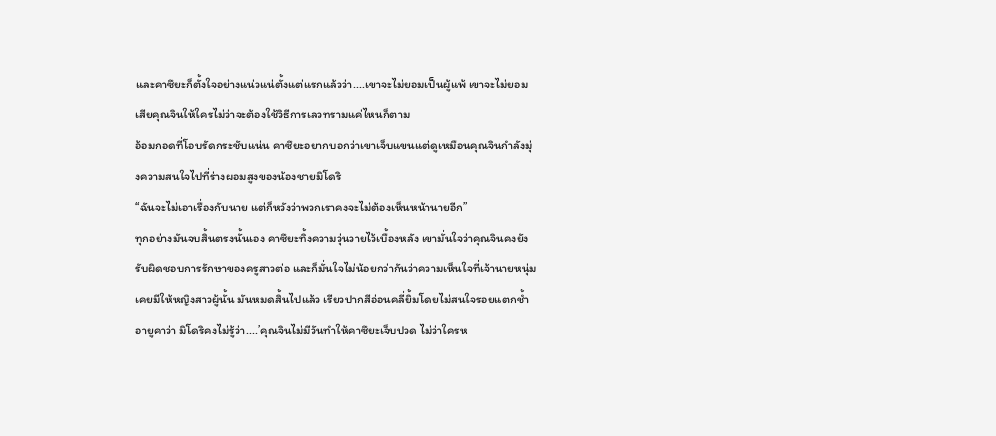และคาซึยะก็ตั้งใจอย่างแน่วแน่ตั้งแต่แรกแล้วว่า....เขาจะไม่ยอมเป็นผู้แพ้ เขาจะไม่ยอมเสียคุณจินให้ใครไม่ว่าจะต้องใช้วิธีการเลวทรามแค่ไหนก็ตาม
อ้อมกอดที่โอบรัดกระชับแน่น คาซึยะอยากบอกว่าเขาเจ็บแขนแต่ดูเหมือนคุณจินกำลังมุ่งความสนใจไปที่ร่างผอมสูงของน้องชายมิโดริ
“ฉันจะไม่เอาเรื่องกับนาย แต่ก็หวังว่าพวกเราคงจะไม่ต้องเห็นหน้านายอีก”
ทุกอย่างมันจบสิ้นตรงนั้นเอง คาซึยะทิ้งความวุ่นวายไว้เบื้องหลัง เขามั่นใจว่าคุณจินคงยังรับผิดชอบการรักษาของครูสาวต่อ และก็มั่นใจไม่น้อยกว่ากันว่าความเห็นใจที่เจ้านายหนุ่มเคยมีให้หญิงสาวผู้นั้น มันหมดสิ้นไปแล้ว เรียวปากสีอ่อนคลี่ยิ้มโดยไม่สนใจรอยแตกช้ำ อายูคาว่า มิโดริคงไม่รู้ว่า....’คุณจินไม่มีวันทำให้คาซึยะเจ็บปวด ไม่ว่าใครห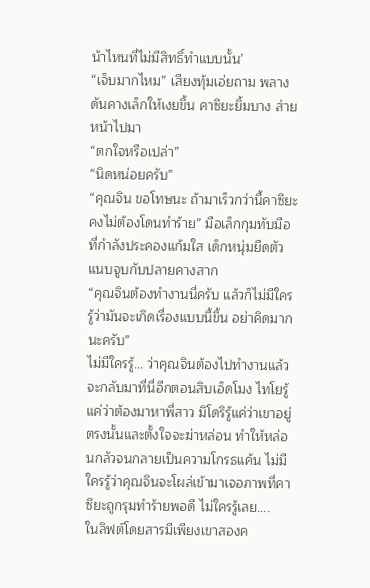น้าไหนที่ไม่มีสิทธิ์ทำแบบนั้น’
“เจ็บมากไหม” เสียงทุ้มเอ่ยถาม พลางดันคางเล็กให้เงยขึ้น คาซึยะยิ้มบาง ส่ายหน้าไปมา
“ตกใจหรือเปล่า”
“นิดหน่อยครับ”
“คุณจิน ขอโทษนะ ถ้ามาเร็วกว่านี้คาซึยะคงไม่ต้องโดนทำร้าย” มือเล็กกุมทับมือที่กำลังประคองแก้มใส เด็กหนุ่มยืดตัวแนบจูบกับปลายคางสาก
“คุณจินต้องทำงานนี่ครับ แล้วก็ไม่มีใครรู้ว่ามันจะเกิดเรื่องแบบนี้ขึ้น อย่าคิดมากนะครับ”
ไม่มีใครรู้... ว่าคุณจินต้องไปทำงานแล้วจะกลับมาที่นี่อีกตอนสิบเอ็ดโมง ไทโยรู้แค่ว่าต้องมาหาพี่สาว มิโดริรู้แค่ว่าเขาอยู่ตรงนั้นและตั้งใจจะฆ่าหล่อน ทำให้หล่อนกลัวจนกลายเป็นความโกรธแค้น ไม่มีใครรู้ว่าคุณจินจะโผล่เข้ามาเจอภาพที่คาซึยะถูกรุมทำร้ายพอดี ไม่ใครรู้เลย....
ในลิฟต์โดยสารมีเพียงเขาสองค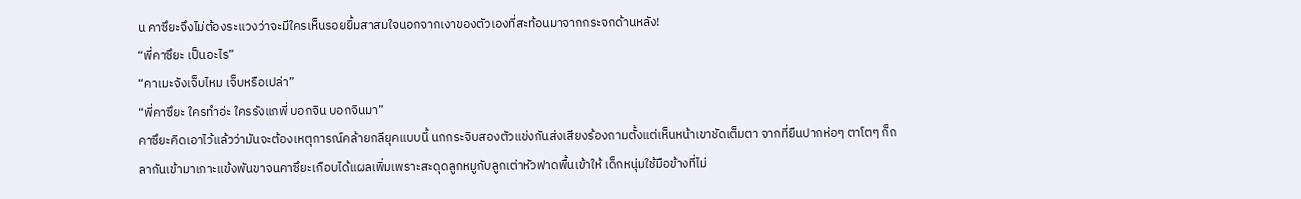น คาซึยะจึงไม่ต้องระแวงว่าจะมีใครเห็นรอยยิ้มสาสมใจนอกจากเงาของตัวเองที่สะท้อนมาจากกระจกด้านหลัง!
“พี่คาซึยะ เป็นอะไร”
“คาเมะจังเจ็บไหม เจ็บหรือเปล่า”
“พี่คาซึยะ ใครทำอ่ะ ใครรังแกพี่ บอกจิน บอกจินมา”
คาซึยะคิดเอาไว้แล้วว่ามันจะต้องเหตุการณ์คล้ายกลียุคแบบนี้ นกกระจิบสองตัวแข่งกันส่งเสียงร้องถามตั้งแต่เห็นหน้าเขาชัดเต็มตา จากที่ยืนปากห่อๆ ตาโตๆ ก็ถลากันเข้ามาเกาะแข้งพันขาจนคาซึยะเกือบได้แผลเพิ่มเพราะสะดุดลูกหมูกับลูกเต่าหัวฟาดพื้นเข้าให้ เด็กหนุ่มใช้มือข้างที่ไม่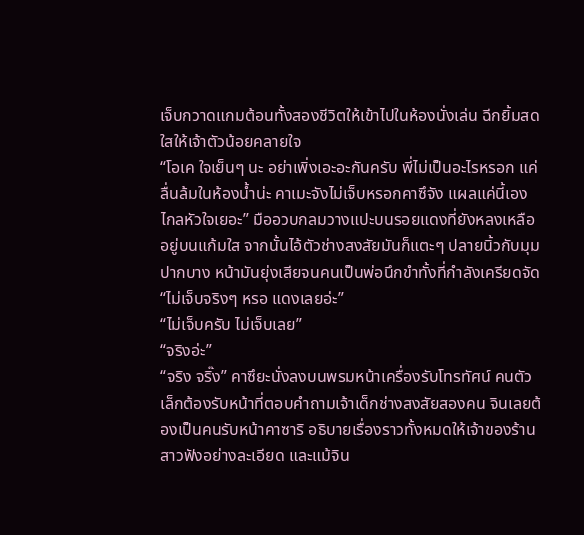เจ็บกวาดแกมต้อนทั้งสองชีวิตให้เข้าไปในห้องนั่งเล่น ฉีกยิ้มสดใสให้เจ้าตัวน้อยคลายใจ
“โอเค ใจเย็นๆ นะ อย่าเพิ่งเอะอะกันครับ พี่ไม่เป็นอะไรหรอก แค่ลื่นล้มในห้องน้ำน่ะ คาเมะจังไม่เจ็บหรอกคาซึจัง แผลแค่นี้เอง ไกลหัวใจเยอะ” มืออวบกลมวางแปะบนรอยแดงที่ยังหลงเหลืออยู่บนแก้มใส จากนั้นไอ้ตัวช่างสงสัยมันก็แตะๆ ปลายนิ้วกับมุมปากบาง หน้ามันยุ่งเสียจนคนเป็นพ่อนึกขำทั้งที่กำลังเครียดจัด
“ไม่เจ็บจริงๆ หรอ แดงเลยอ่ะ”
“ไม่เจ็บครับ ไม่เจ็บเลย”
“จริงอ่ะ”
“จริง จริ๊ง” คาซึยะนั่งลงบนพรมหน้าเครื่องรับโทรทัศน์ คนตัวเล็กต้องรับหน้าที่ตอบคำถามเจ้าเด็กช่างสงสัยสองคน จินเลยต้องเป็นคนรับหน้าคาซาริ อธิบายเรื่องราวทั้งหมดให้เจ้าของร้านสาวฟังอย่างละเอียด และแม้จิน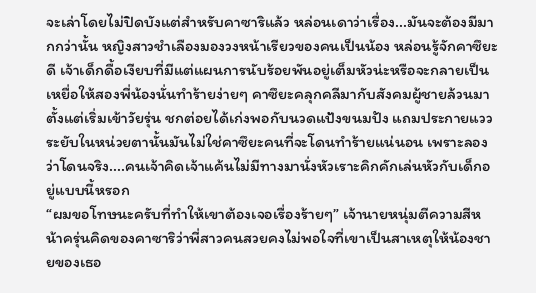จะเล่าโดยไม่ปิดบังแต่สำหรับคาซาริแล้ว หล่อนเดาว่าเรื่อง...มันจะต้องมีมากกว่านั้น หญิงสาวชำเลืองมองวงหน้าเรียวของคนเป็นน้อง หล่อนรู้จักคาซึยะดี เจ้าเด็กดื้อเงียบที่มีแต่แผนการนับร้อยพันอยู่เต็มหัวน่ะหรือจะกลายเป็นเหยื่อให้สองพี่น้องนั่นทำร้ายง่ายๆ คาซึยะคลุกคลีมากับสังคมผู้ชายล้วนมาตั้งแต่เริ่มเข้าวัยรุ่น ชกต่อยได้เก่งพอกับนวดแป้งขนมปัง แถมประกายแววระยับในหน่วยตานั้นมันไม่ใช่คาซึยะคนที่จะโดนทำร้ายแน่นอน เพราะลองว่าโดนจริง....คนเจ้าคิดเจ้าแค้นไม่มีทางมานั่งหัวเราะคิกคักเล่นหัวกับเด็กอยู่แบบนี้หรอก
“ผมขอโทษนะครับที่ทำให้เขาต้องเจอเรื่องร้ายๆ” เจ้านายหนุ่มตีความสีหน้าครุ่นคิดของคาซาริว่าพี่สาวคนสวยคงไม่พอใจที่เขาเป็นสาเหตุให้น้องชายของเธอ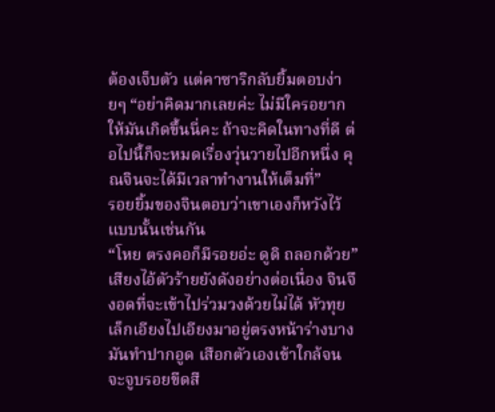ต้องเจ็บตัว แต่คาซาริกลับยิ้มตอบง่ายๆ “อย่าคิดมากเลยค่ะ ไม่มีใครอยากให้มันเกิดขึ้นนี่คะ ถ้าจะคิดในทางที่ดี ต่อไปนี้ก็จะหมดเรื่องวุ่นวายไปอีกหนึ่ง คุณจินจะได้มีเวลาทำงานให้เต็มที่”
รอยยิ้มของจินตอบว่าเขาเองก็หวังไว้แบบนั้นเช่นกัน
“โหย ตรงคอก็มีรอยอ่ะ ดูดิ ถลอกด้วย” เสียงไอ้ตัวร้ายยังดังอย่างต่อเนื่อง จินจึงอดที่จะเข้าไปร่วมวงด้วยไม่ได้ หัวทุยเล็กเอียงไปเอียงมาอยู่ตรงหน้าร่างบาง มันทำปากอูด เสือกตัวเองเข้าใกล้จนจะจูบรอยขีดสี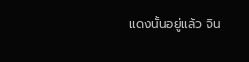แดงนั้นอยู่แล้ว จิน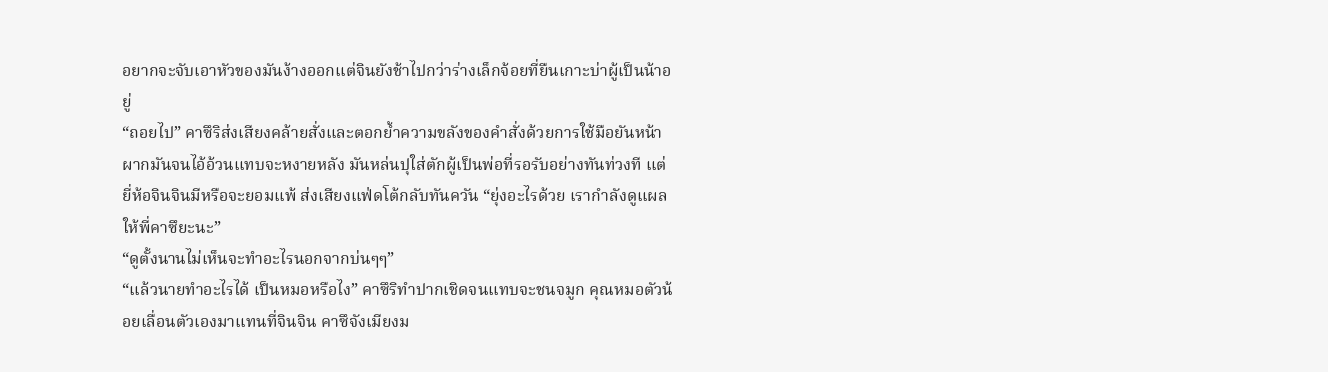อยากจะจับเอาหัวของมันง้างออกแต่จินยังช้าไปกว่าร่างเล็กจ้อยที่ยืนเกาะบ่าผู้เป็นน้าอยู่
“ถอยไป” คาซึริส่งเสียงคล้ายสั่งและตอกย้ำความขลังของคำสั่งด้วยการใช้มือยันหน้าผากมันจนไอ้อ้วนแทบจะหงายหลัง มันหล่นปุใส่ตักผู้เป็นพ่อที่รอรับอย่างทันท่วงที แต่ยี่ห้อจินจินมีหรือจะยอมแพ้ ส่งเสียงแฟ่ดโต้กลับทันควัน “ยุ่งอะไรด้วย เรากำลังดูแผลให้พี่คาซึยะนะ”
“ดูตั้งนานไม่เห็นจะทำอะไรนอกจากบ่นๆๆ”
“แล้วนายทำอะไรได้ เป็นหมอหรือไง” คาซึริทำปากเชิดจนแทบจะชนจมูก คุณหมอตัวน้อยเลื่อนตัวเองมาแทนที่จินจิน คาซึจังเมียงม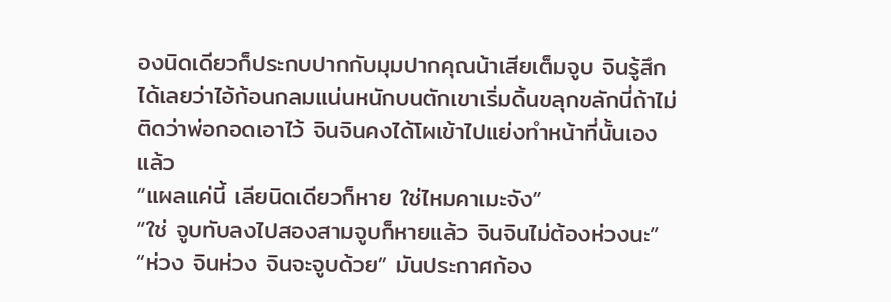องนิดเดียวก็ประกบปากกับมุมปากคุณน้าเสียเต็มจูบ จินรู้สึกได้เลยว่าไอ้ก้อนกลมแน่นหนักบนตักเขาเริ่มดิ้นขลุกขลักนี่ถ้าไม่ติดว่าพ่อกอดเอาไว้ จินจินคงได้โผเข้าไปแย่งทำหน้าที่นั้นเองแล้ว
“แผลแค่นี้ เลียนิดเดียวก็หาย ใช่ไหมคาเมะจัง”
“ใช่ จูบทับลงไปสองสามจูบก็หายแล้ว จินจินไม่ต้องห่วงนะ”
“ห่วง จินห่วง จินจะจูบด้วย” มันประกาศก้อง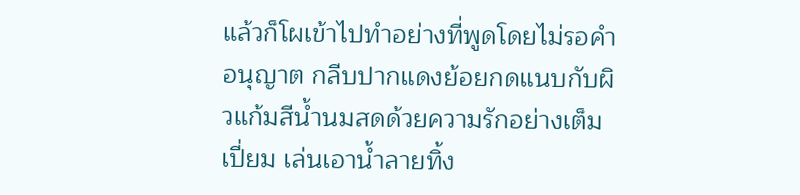แล้วก็โผเข้าไปทำอย่างที่พูดโดยไม่รอคำอนุญาต กลีบปากแดงย้อยกดแนบกับผิวแก้มสีน้ำนมสดด้วยความรักอย่างเต็มเปี่ยม เล่นเอาน้ำลายทิ้ง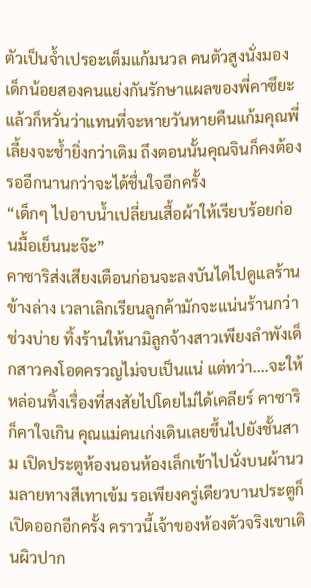ตัวเป็นจ้ำเปรอะเต็มแก้มนวล คนตัวสูงนั่งมองเด็กน้อยสองคนแย่งกันรักษาแผลของพี่คาซึยะแล้วก็หวั่นว่าแทนที่จะหายวันหายคืนแก้มคุณพี่เลี้ยงจะช้ำยิ่งกว่าเดิม ถึงตอนนั้นคุณจินก็คงต้องรออีกนานกว่าจะได้ชื่นใจอีกครั้ง
“เด็กๆ ไปอาบน้ำเปลี่ยนเสื้อผ้าให้เรียบร้อยก่อนมื้อเย็นนะจ๊ะ”
คาซาริส่งเสียงเตือนก่อนจะลงบันไดไปดูแลร้านข้างล่าง เวลาเลิกเรียนลูกค้ามักจะแน่นร้านกว่าช่วงบ่าย ทิ้งร้านให้นามิลูกจ้างสาวเพียงลำพังเด็กสาวคงโอดครวญไม่จบเป็นแน่ แต่ทว่า....จะให้หล่อนทิ้งเรื่องที่สงสัยไปโดยไม่ได้เคลียร์ คาซาริก็คาใจเกิน คุณแม่คนเก่งเดินเลยขึ้นไปยังชั้นสาม เปิดประตูห้องนอนห้องเล็กเข้าไปนั่งบนผ้านวมลายทางสีเทาเข้ม รอเพียงครู่เดียวบานประตูก็เปิดออกอีกครั้ง คราวนี้เจ้าของห้องตัวจริงเขาเดินผิวปาก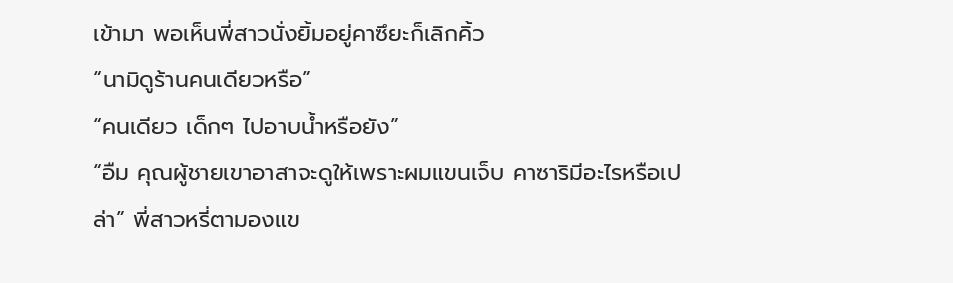เข้ามา พอเห็นพี่สาวนั่งยิ้มอยู่คาซึยะก็เลิกคิ้ว
“นามิดูร้านคนเดียวหรือ”
“คนเดียว เด็กๆ ไปอาบน้ำหรือยัง”
“อืม คุณผู้ชายเขาอาสาจะดูให้เพราะผมแขนเจ็บ คาซาริมีอะไรหรือเปล่า” พี่สาวหรี่ตามองแข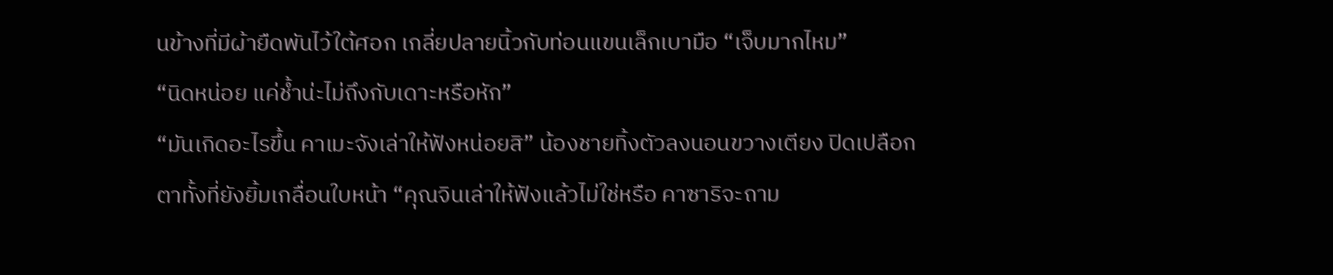นข้างที่มีผ้ายืดพันไว้ใต้ศอก เกลี่ยปลายนิ้วกับท่อนแขนเล็กเบามือ “เจ็บมากไหม”
“นิดหน่อย แค่ช้ำน่ะไม่ถึงกับเดาะหรือหัก”
“มันเกิดอะไรขึ้น คาเมะจังเล่าให้ฟังหน่อยสิ” น้องชายทิ้งตัวลงนอนขวางเตียง ปิดเปลือกตาทั้งที่ยังยิ้มเกลื่อนใบหน้า “คุณจินเล่าให้ฟังแล้วไม่ใช่หรือ คาซาริจะถาม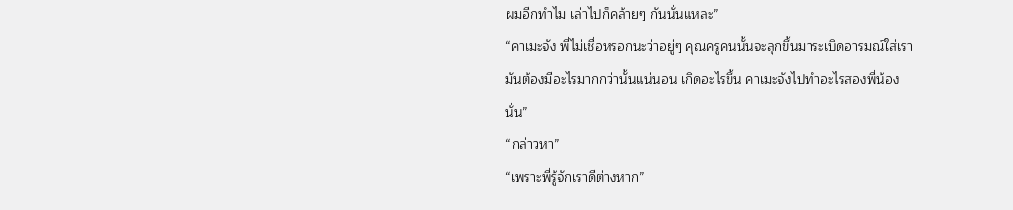ผมอีกทำไม เล่าไปก็คล้ายๆ กันนั่นแหละ”
“คาเมะจัง พี่ไม่เชื่อหรอกนะว่าอยู่ๆ คุณครูคนนั้นจะลุกขึ้นมาระเบิดอารมณ์ใส่เรา มันต้องมีอะไรมากกว่านั้นแน่นอน เกิดอะไรขึ้น คาเมะจังไปทำอะไรสองพี่น้องนั่น”
“กล่าวหา”
“เพราะพี่รู้จักเราดีต่างหาก”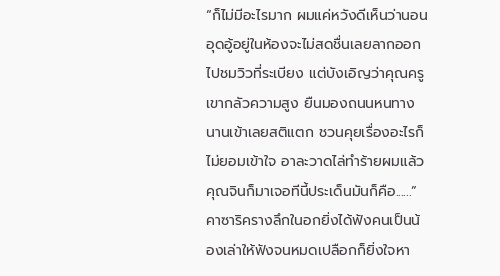“ก็ไม่มีอะไรมาก ผมแค่หวังดีเห็นว่านอนอุดอู้อยู่ในห้องจะไม่สดชื่นเลยลากออกไปชมวิวที่ระเบียง แต่บังเอิญว่าคุณครูเขากลัวความสูง ยืนมองถนนหนทางนานเข้าเลยสติแตก ชวนคุยเรื่องอะไรก็ไม่ยอมเข้าใจ อาละวาดไล่ทำร้ายผมแล้วคุณจินก็มาเจอทีนี้ประเด็นมันก็คือ......” คาซาริครางลึกในอกยิ่งได้ฟังคนเป็นน้องเล่าให้ฟังจนหมดเปลือกก็ยิ่งใจหา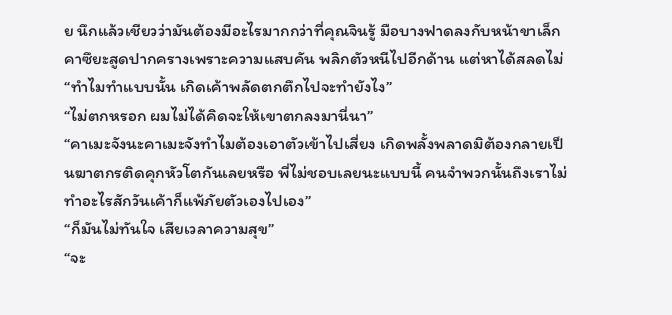ย นึกแล้วเชียวว่ามันต้องมีอะไรมากกว่าที่คุณจินรู้ มือบางฟาดลงกับหน้าขาเล็ก คาซึยะสูดปากครางเพราะความแสบคัน พลิกตัวหนีไปอีกด้าน แต่หาได้สลดไม่ “ทำไมทำแบบนั้น เกิดเค้าพลัดตกตึกไปจะทำยังไง”
“ไม่ตกหรอก ผมไม่ได้คิดจะให้เขาตกลงมานี่นา”
“คาเมะจังนะคาเมะจังทำไมต้องเอาตัวเข้าไปเสี่ยง เกิดพลั้งพลาดมิต้องกลายเป็นฆาตกรติดคุกหัวโตกันเลยหรือ พี่ไม่ชอบเลยนะแบบนี้ คนจำพวกนั้นถึงเราไม่ทำอะไรสักวันเค้าก็แพ้ภัยตัวเองไปเอง”
“ก็มันไม่ทันใจ เสียเวลาความสุข”
“จะ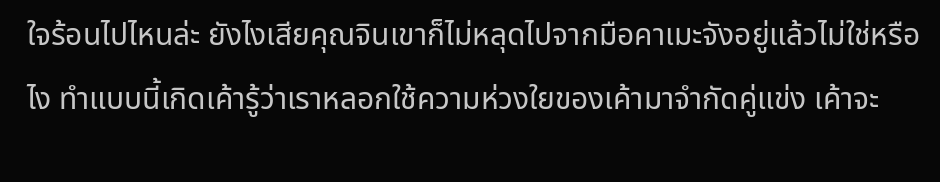ใจร้อนไปไหนล่ะ ยังไงเสียคุณจินเขาก็ไม่หลุดไปจากมือคาเมะจังอยู่แล้วไม่ใช่หรือไง ทำแบบนี้เกิดเค้ารู้ว่าเราหลอกใช้ความห่วงใยของเค้ามาจำกัดคู่แข่ง เค้าจะ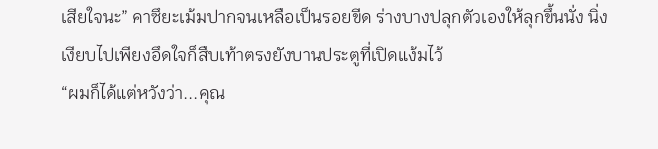เสียใจนะ” คาซึยะเม้มปากจนเหลือเป็นรอยขีด ร่างบางปลุกตัวเองให้ลุกขึ้นนั่ง นิ่งเงียบไปเพียงอึดใจก็สืบเท้าตรงยังบานประตูที่เปิดแง้มไว้
“ผมก็ได้แต่หวังว่า...คุณ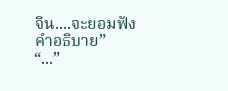จิน....จะยอมฟังคำอธิบาย”
“...”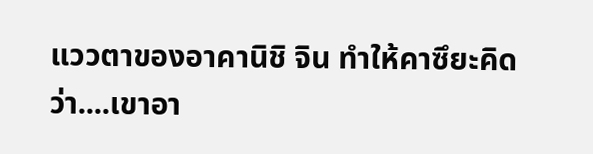แววตาของอาคานิชิ จิน ทำให้คาซึยะคิดว่า....เขาอา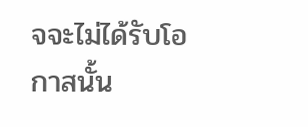จจะไม่ได้รับโอกาสนั้น